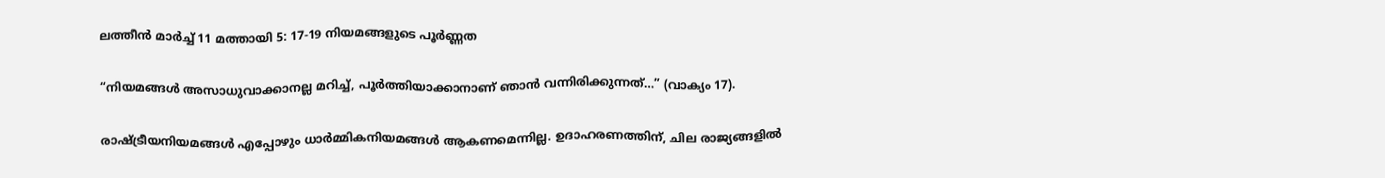ലത്തീൻ മാർച്ച്‌ 11 മത്തായി 5: 17-19 നിയമങ്ങളുടെ പൂർണ്ണത

“നിയമങ്ങൾ അസാധുവാക്കാനല്ല മറിച്ച്, പൂർത്തിയാക്കാനാണ് ഞാൻ വന്നിരിക്കുന്നത്…” (വാക്യം 17).

രാഷ്‌ട്രീയനിയമങ്ങൾ എപ്പോഴും ധാര്‍മ്മികനിയമങ്ങൾ ആകണമെന്നില്ല. ഉദാഹരണത്തിന്, ചില രാജ്യങ്ങളിൽ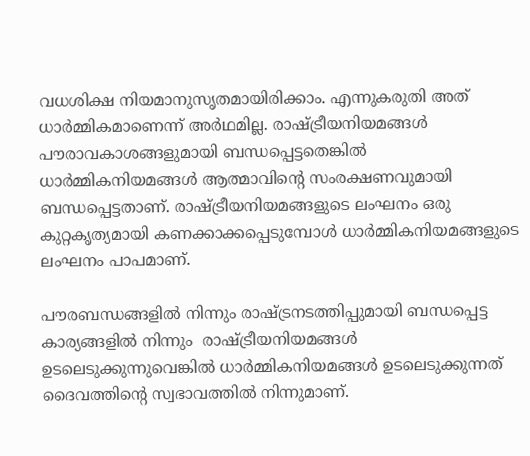വധശിക്ഷ നിയമാനുസൃതമായിരിക്കാം. എന്നുകരുതി അത് ധാര്‍മ്മികമാണെന്ന് അർഥമില്ല. രാഷ്‌ട്രീയനിയമങ്ങൾ പൗരാവകാശങ്ങളുമായി ബന്ധപ്പെട്ടതെങ്കിൽ ധാർമ്മികനിയമങ്ങൾ ആത്മാവിന്റെ സംരക്ഷണവുമായി ബന്ധപ്പെട്ടതാണ്. രാഷ്‌ട്രീയനിയമങ്ങളുടെ ലംഘനം ഒരു കുറ്റകൃത്യമായി കണക്കാക്കപ്പെടുമ്പോൾ ധാർമ്മികനിയമങ്ങളുടെ ലംഘനം പാപമാണ്.

പൗരബന്ധങ്ങളിൽ നിന്നും രാഷ്ട്രനടത്തിപ്പുമായി ബന്ധപ്പെട്ട കാര്യങ്ങളിൽ നിന്നും  രാഷ്‌ട്രീയനിയമങ്ങൾ ഉടലെടുക്കുന്നുവെങ്കിൽ ധാർമ്മികനിയമങ്ങൾ ഉടലെടുക്കുന്നത് ദൈവത്തിന്റെ സ്വഭാവത്തിൽ നിന്നുമാണ്.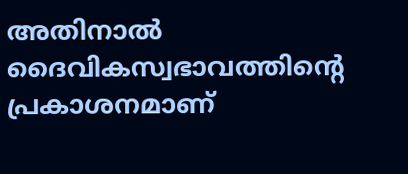അതിനാൽ ദൈവികസ്വഭാവത്തിന്റെ പ്രകാശനമാണ്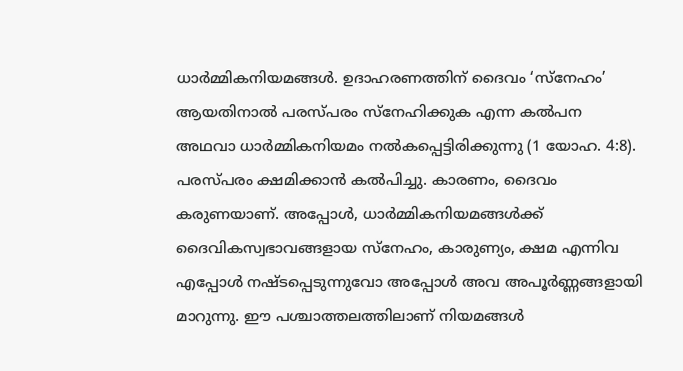ധാർമ്മികനിയമങ്ങൾ. ഉദാഹരണത്തിന് ദൈവം ‘സ്നേഹം’ ആയതിനാൽ പരസ്‌പരം സ്നേഹിക്കുക എന്ന കൽപന അഥവാ ധാർമ്മികനിയമം നൽകപ്പെട്ടിരിക്കുന്നു (1 യോഹ. 4:8). പരസ്‌പരം ക്ഷമിക്കാൻ കൽപിച്ചു. കാരണം, ദൈവം കരുണയാണ്. അപ്പോൾ, ധാർമ്മികനിയമങ്ങൾക്ക് ദൈവികസ്വഭാവങ്ങളായ സ്നേഹം, കാരുണ്യം, ക്ഷമ എന്നിവ എപ്പോള്‍ നഷ്ടപ്പെടുന്നുവോ അപ്പോൾ അവ അപൂർണ്ണങ്ങളായി മാറുന്നു. ഈ പശ്ചാത്തലത്തിലാണ് നിയമങ്ങൾ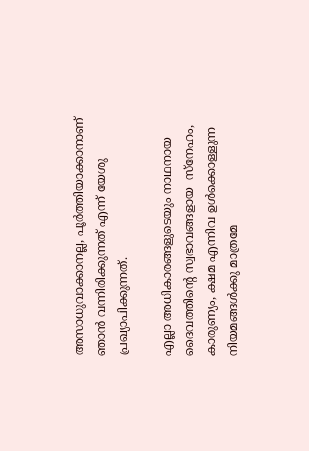അസാധുവാക്കാനല്ല, പൂർത്തിയാക്കാനാണ് ഞാൻ വന്നിരിക്കുന്നത് എന്ന് യേശു പ്രഖ്യാപിക്കുന്നത്.

എല്ലാ അധികാരങ്ങളുടെയും നാഥനായ ദൈവത്തിന്റെ സ്വഭാവങ്ങളായ  സ്നേഹം, കാരുണ്യം, ക്ഷമ എന്നിവ ഉൾക്കൊള്ളുന്ന നിയമങ്ങൾക്കു മാത്രമേ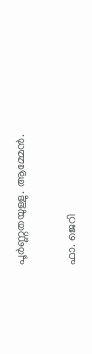പൂർണ്ണതയുള്ളു. ആമ്മേൻ.

ഫാ. ജെറി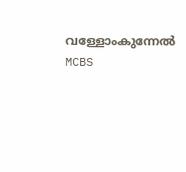വള്ളോംകുന്നേൽ MCBS